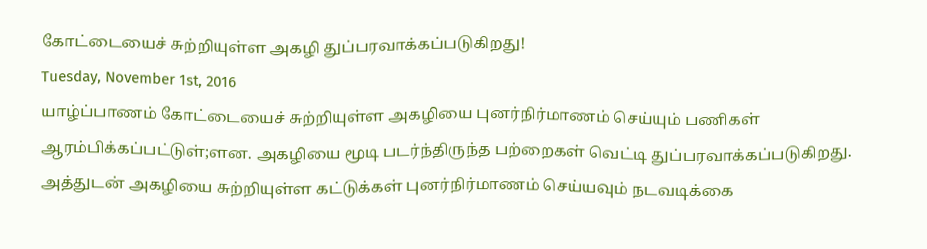கோட்டையைச் சுற்றியுள்ள அகழி துப்பரவாக்கப்படுகிறது!
Tuesday, November 1st, 2016
யாழ்ப்பாணம் கோட்டையைச் சுற்றியுள்ள அகழியை புனர்நிர்மாணம் செய்யும் பணிகள் ஆரம்பிக்கப்பட்டுள்;ளன. அகழியை மூடி படர்ந்திருந்த பற்றைகள் வெட்டி துப்பரவாக்கப்படுகிறது. அத்துடன் அகழியை சுற்றியுள்ள கட்டுக்கள் புனர்நிர்மாணம் செய்யவும் நடவடிக்கை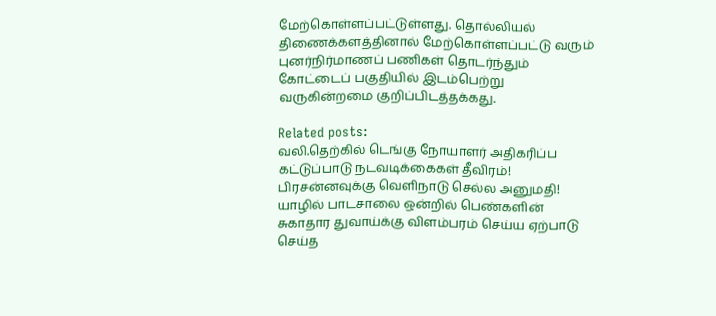மேற்கொள்ளப்பட்டுள்ளது. தொல்லியல் திணைக்களத்தினால் மேற்கொள்ளப்பட்டு வரும் புனர்நிர்மாணப் பணிகள் தொடர்ந்தும் கோட்டைப் பகுதியில் இடம்பெற்று வருகின்றமை குறிப்பிடத்தக்கது.

Related posts:
வலி.தெற்கில் டெங்கு நோயாளர் அதிகரிப்ப கட்டுப்பாடு நடவடிக்கைகள் தீவிரம்!
பிரசன்னவுக்கு வெளிநாடு செல்ல அனுமதி!
யாழில் பாடசாலை ஒன்றில் பெண்களின் சுகாதார துவாய்க்கு விளம்பரம் செய்ய ஏற்பாடு செய்த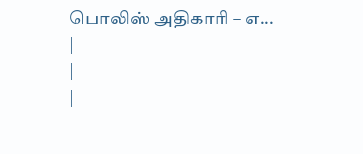பொலிஸ் அதிகாரி – எ...
|
|
|